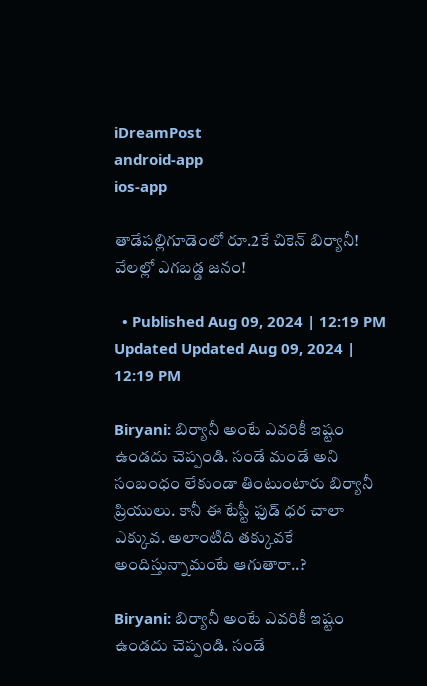iDreamPost
android-app
ios-app

తాడేపల్లిగూడెంలో రూ.2కే చికెన్‌ బిర్యానీ! వేలల్లో ఎగబడ్డ జనం!

  • Published Aug 09, 2024 | 12:19 PM Updated Updated Aug 09, 2024 | 12:19 PM

Biryani: బిర్యానీ అంటే ఎవరికీ ఇష్టం ఉండదు చెప్పండి. సండే మండే అని సంబంధం లేకుండా తింటుంటారు బిర్యానీ ప్రియులు. కానీ ఈ టేస్టీ ఫుడ్ ధర చాలా ఎక్కువ. అలాంటిది తక్కువకే అందిస్తున్నామంటే ఆగుతారా..?

Biryani: బిర్యానీ అంటే ఎవరికీ ఇష్టం ఉండదు చెప్పండి. సండే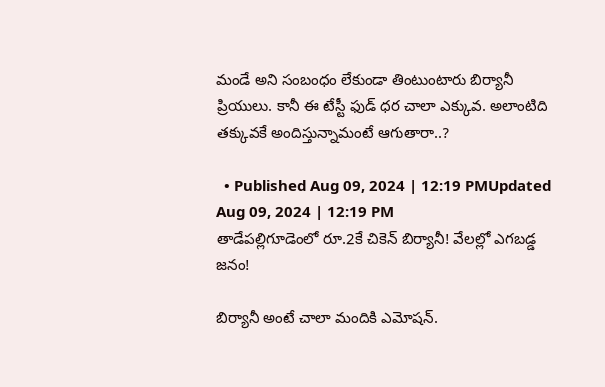మండే అని సంబంధం లేకుండా తింటుంటారు బిర్యానీ ప్రియులు. కానీ ఈ టేస్టీ ఫుడ్ ధర చాలా ఎక్కువ. అలాంటిది తక్కువకే అందిస్తున్నామంటే ఆగుతారా..?

  • Published Aug 09, 2024 | 12:19 PMUpdated Aug 09, 2024 | 12:19 PM
తాడేపల్లిగూడెంలో రూ.2కే చికెన్‌ బిర్యానీ! వేలల్లో ఎగబడ్డ జనం!

బిర్యానీ అంటే చాలా మందికి ఎమోషన్.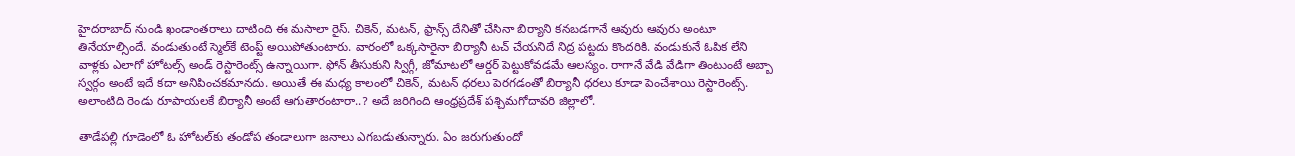హైదరాబాద్ నుండి ఖండాంతరాలు దాటింది ఈ మసాలా రైస్. చికెన్, మటన్, ఫ్రాన్స్ దేనితో చేసినా బిర్యాని కనబడగానే ఆవురు ఆవురు అంటూ తినేయాల్సిందే. వండుతుంటే స్మెల్‌కే టెంప్ట్ అయిపోతుంటారు. వారంలో ఒక్కసారైనా బిర్యానీ టచ్ చేయనిదే నిద్ర పట్టదు కొందరికి. వండుకునే ఓపిక లేని వాళ్లకు ఎలాగో హోటల్స్ అండ్ రెస్టారెంట్స్ ఉన్నాయిగా. ఫోన్ తీసుకుని స్విగ్గీ, జోమాటలో ఆర్డర్ పెట్టుకోవడమే ఆలస్యం. రాగానే వేడి వేడిగా తింటుంటే అబ్బా స్వర్గం అంటే ఇదే కదా అనిపించకమానదు. అయితే ఈ మధ్య కాలంలో చికెన్, మటన్ ధరలు పెరగడంతో బిర్యానీ ధరలు కూడా పెంచేశాయి రెస్టారెంట్స్. అలాంటిది రెండు రూపాయలకే బిర్యానీ అంటే ఆగుతారంటారా..? అదే జరిగింది ఆంధ్రప్రదేశ్ పశ్చిమగోదావరి జిల్లాలో.

తాడేపల్లి గూడెంలో ఓ హోటల్‌కు తండోప తండాలుగా జనాలు ఎగబడుతున్నారు. ఏం జరుగుతుందో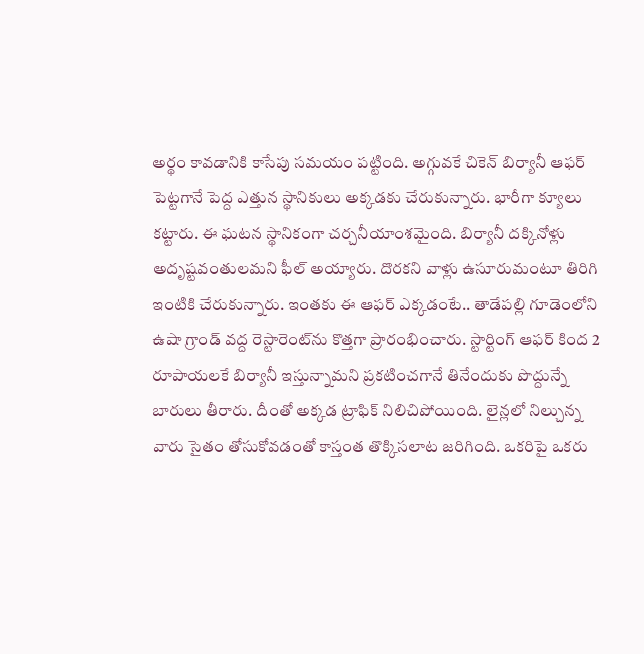అర్థం కావడానికి కాసేపు సమయం పట్టింది. అగ్గువకే చికెన్ బిర్యానీ ఆఫర్ పెట్టగానే పెద్ద ఎత్తున స్థానికులు అక్కడకు చేరుకున్నారు. భారీగా క్యూలు కట్టారు. ఈ ఘటన స్థానికంగా చర్చనీయాంశమైంది. బిర్యానీ దక్కినోళ్లు అదృష్టవంతులమని ఫీల్ అయ్యారు. దొరకని వాళ్లు ఉసూరుమంటూ తిరిగి ఇంటికి చేరుకున్నారు. ఇంతకు ఈ ఆఫర్ ఎక్కడంటే.. తాడేపల్లి గూడెంలోని ఉషా గ్రాండ్ వద్ద రెస్టారెంట్‌ను కొత్తగా ప్రారంభించారు. స్టార్టింగ్ ఆఫర్ కింద 2 రూపాయలకే బిర్యానీ ఇస్తున్నామని ప్రకటించగానే తినేందుకు పొద్దున్నే బారులు తీరారు. దీంతో అక్కడ ట్రాఫిక్ నిలిచిపోయింది. లైన్లలో నిల్చున్న వారు సైతం తోసుకోవడంతో కాస్తంత తొక్కిసలాట జరిగింది. ఒకరిపై ఒకరు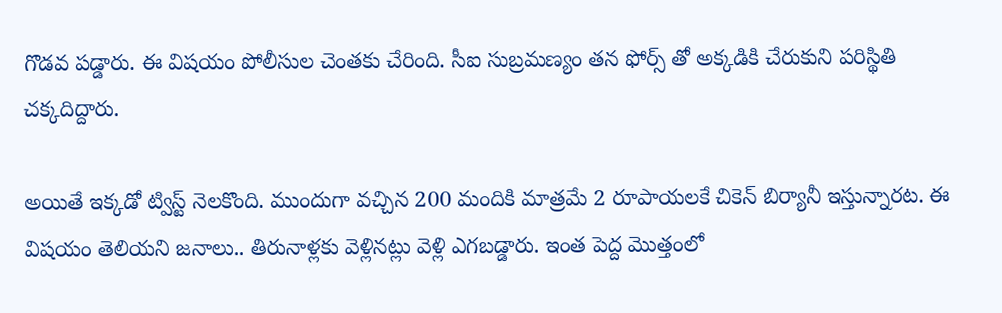గొడవ పడ్డారు. ఈ విషయం పోలీసుల చెంతకు చేరింది. సీఐ సుబ్రమణ్యం తన ఫోర్స్ తో అక్కడికి చేరుకుని పరిస్థితి చక్కదిద్దారు.

అయితే ఇక్కడో ట్విస్ట్ నెలకొంది. ముందుగా వచ్చిన 200 మందికి మాత్రమే 2 రూపాయలకే చికెన్ బిర్యానీ ఇస్తున్నారట. ఈ విషయం తెలియని జనాలు.. తిరునాళ్లకు వెళ్లినట్లు వెళ్లి ఎగబడ్డారు. ఇంత పెద్ద మొత్తంలో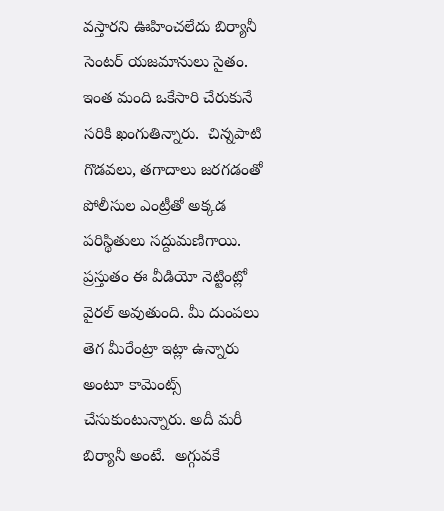వస్తారని ఊహించలేదు బిర్యానీ సెంటర్ యజమానులు సైతం.  ఇంత మంది ఒకేసారి చేరుకునే సరికి ఖంగుతిన్నారు.  చిన్నపాటి గొడవలు, తగాదాలు జరగడంతో పోలీసుల ఎంట్రీతో అక్కడ పరిస్థితులు సద్దుమణిగాయి. ప్రస్తుతం ఈ వీడియో నెట్టింట్లో వైరల్ అవుతుంది. మీ దుంపలు తెగ మీరేంట్రా ఇట్లా ఉన్నారు అంటూ కామెంట్స్ చేసుకుంటున్నారు. అదీ మరీ బిర్యానీ అంటే.  అగ్గువకే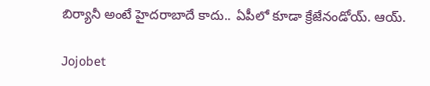బిర్యానీ అంటే హైదరాబాదే కాదు.. ఏపీలో కూడా క్రేజేనండోయ్. ఆయ్.

Jojobet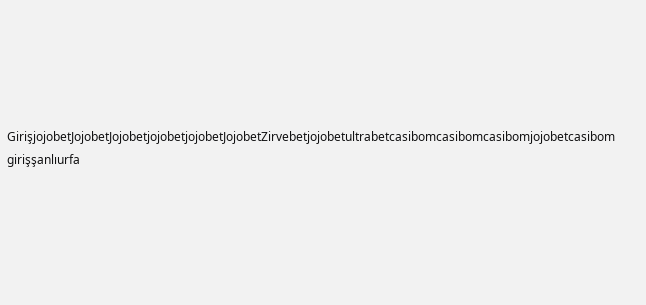GirişjojobetJojobetJojobetjojobetjojobetJojobetZirvebetjojobetultrabetcasibomcasibomcasibomjojobetcasibom girişşanlıurfa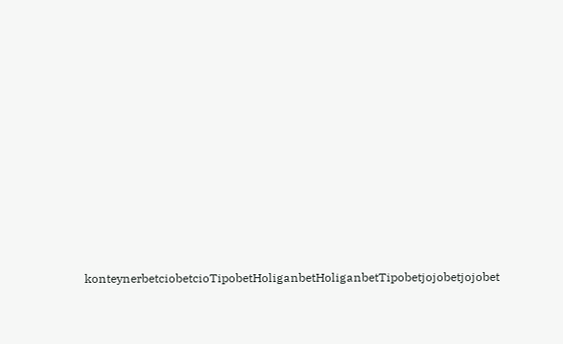konteynerbetciobetcioTipobetHoliganbetHoliganbetTipobetjojobetjojobet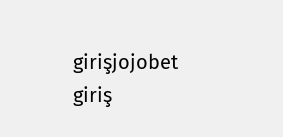girişjojobet giriş